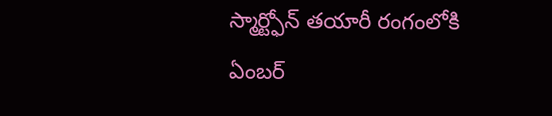స్మార్ట్ఫోన్ తయారీ రంగంలోకి ఏంబర్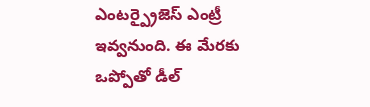ఎంటర్ప్రైజెస్ ఎంట్రీ ఇవ్వనుంది. ఈ మేరకు ఒప్పోతో డీల్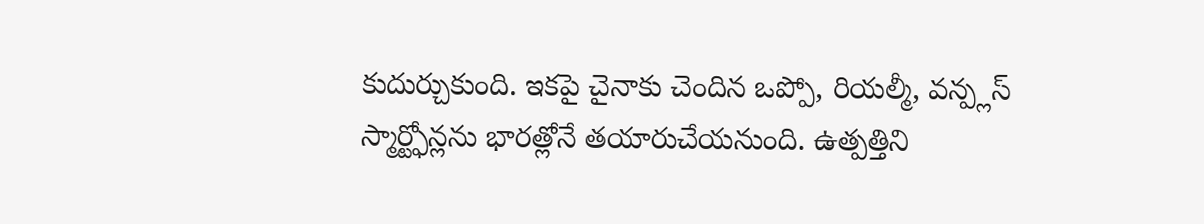కుదుర్చుకుంది. ఇకపై చైనాకు చెందిన ఒప్పో, రియల్మీ, వన్ప్లస్ స్మార్ట్ఫోన్లను భారత్లోనే తయారుచేయనుంది. ఉత్పత్తిని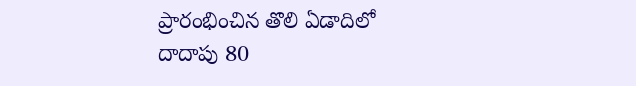ప్రారంభించిన తొలి ఏడాదిలో దాదాపు 80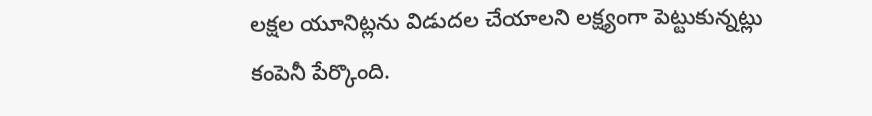లక్షల యూనిట్లను విడుదల చేయాలని లక్ష్యంగా పెట్టుకున్నట్లు కంపెనీ పేర్కొంది.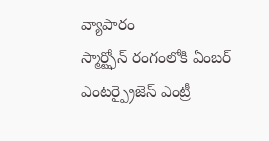వ్యాపారం
స్మార్ట్ఫోన్ రంగంలోకి ఏంబర్ ఎంటర్ప్రైజెస్ ఎంట్రీ